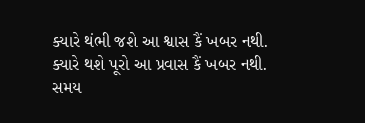ક્યારે થંભી જશે આ શ્વાસ કૈં ખબર નથી.
ક્યારે થશે પૂરો આ પ્રવાસ કૈં ખબર નથી.
સમય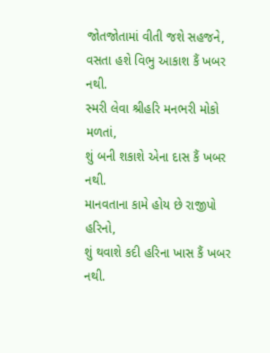જોતજોતામાં વીતી જશે સહજને,
વસતા હશે વિભુ આકાશ કૈં ખબર નથી.
સ્મરી લેવા શ્રીહરિ મનભરી મોકો મળતાં,
શું બની શકાશે એના દાસ કૈં ખબર નથી.
માનવતાના કામે હોય છે રાજીપો હરિનો,
શું થવાશે કદી હરિના ખાસ કૈં ખબર નથી.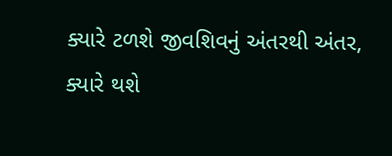ક્યારે ટળશે જીવશિવનું અંતરથી અંતર,
ક્યારે થશે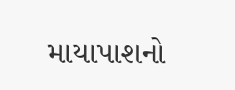માયાપાશનો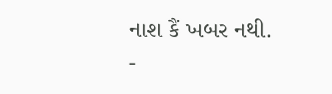નાશ કૈં ખબર નથી.
-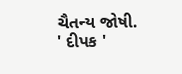ચૈતન્ય જોષી. ' દીપક '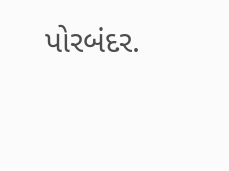પોરબંદર.